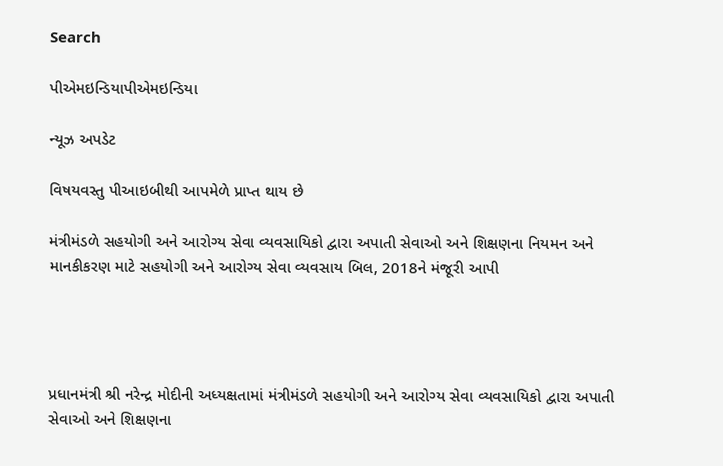Search

પીએમઇન્ડિયાપીએમઇન્ડિયા

ન્યૂઝ અપડેટ

વિષયવસ્તુ પીઆઇબીથી આપમેળે પ્રાપ્ત થાય છે

મંત્રીમંડળે સહયોગી અને આરોગ્ય સેવા વ્યવસાયિકો દ્વારા અપાતી સેવાઓ અને શિક્ષણના નિયમન અને માનકીકરણ માટે સહયોગી અને આરોગ્ય સેવા વ્યવસાય બિલ, 2018ને મંજૂરી આપી




પ્રધાનમંત્રી શ્રી નરેન્દ્ર મોદીની અધ્યક્ષતામાં મંત્રીમંડળે સહયોગી અને આરોગ્ય સેવા વ્યવસાયિકો દ્વારા અપાતી સેવાઓ અને શિક્ષણના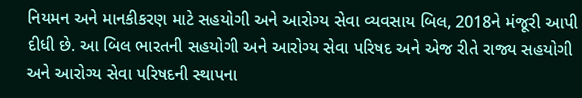નિયમન અને માનકીકરણ માટે સહયોગી અને આરોગ્ય સેવા વ્યવસાય બિલ, 2018ને મંજૂરી આપી દીધી છે. આ બિલ ભારતની સહયોગી અને આરોગ્ય સેવા પરિષદ અને એજ રીતે રાજ્ય સહયોગી અને આરોગ્ય સેવા પરિષદની સ્થાપના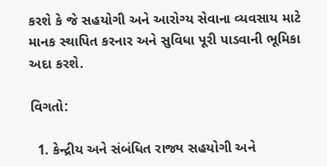કરશે કે જે સહયોગી અને આરોગ્ય સેવાના વ્યવસાય માટે માનક સ્થાપિત કરનાર અને સુવિધા પૂરી પાડવાની ભૂમિકા અદા કરશે.

વિગતો:

  1. કેન્દ્રીય અને સંબંધિત રાજ્ય સહયોગી અને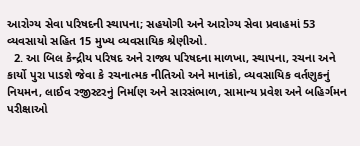આરોગ્ય સેવા પરિષદની સ્થાપના; સહયોગી અને આરોગ્ય સેવા પ્રવાહમાં 53 વ્યવસાયો સહિત 15 મુખ્ય વ્યવસાયિક શ્રેણીઓ.
  2. આ બિલ કેન્દ્રીય પરિષદ અને રાજ્ય પરિષદના માળખા, સ્થાપના, રચના અને કાર્યો પુરા પાડશે જેવા કે રચનાત્મક નીતિઓ અને માનાંકો, વ્યવસાયિક વર્તણુકનું નિયમન, લાઈવ રજીસ્ટરનું નિર્માણ અને સારસંભાળ, સામાન્ય પ્રવેશ અને બહિર્ગમન પરીક્ષાઓ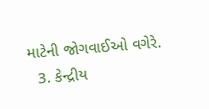માટેની જોગવાઈઓ વગેરે.
  3. કેન્દ્રીય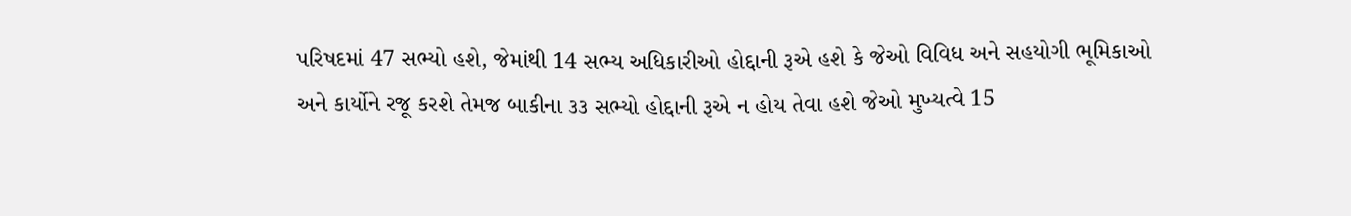પરિષદમાં 47 સભ્યો હશે, જેમાંથી 14 સભ્ય અધિકારીઓ હોદ્દાની રૂએ હશે કે જેઓ વિવિધ અને સહયોગી ભૂમિકાઓ અને કાર્યોને રજૂ કરશે તેમજ બાકીના ૩૩ સભ્યો હોદ્દાની રૂએ ન હોય તેવા હશે જેઓ મુખ્યત્વે 15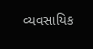વ્યવસાયિક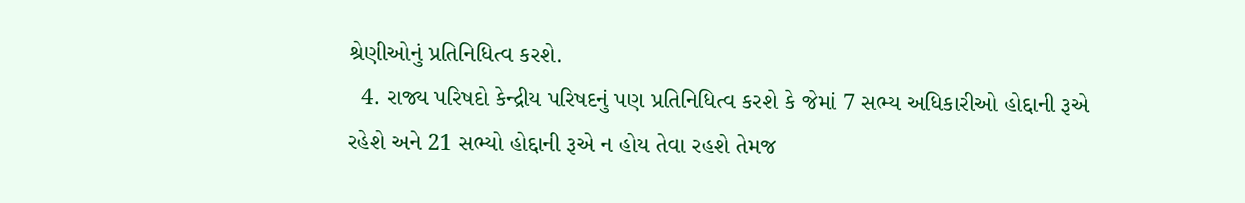શ્રેણીઓનું પ્રતિનિધિત્વ કરશે.
  4. રાજ્ય પરિષદો કેન્દ્રીય પરિષદનું પણ પ્રતિનિધિત્વ કરશે કે જેમાં 7 સભ્ય અધિકારીઓ હોદ્દાની રૂએ રહેશે અને 21 સભ્યો હોદ્દાની રૂએ ન હોય તેવા રહશે તેમજ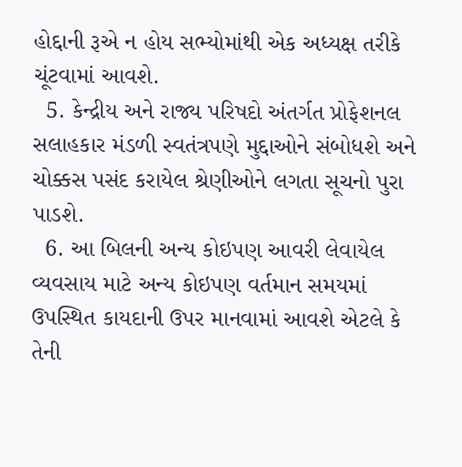હોદ્દાની રૂએ ન હોય સભ્યોમાંથી એક અધ્યક્ષ તરીકે ચૂંટવામાં આવશે.
  5. કેન્દ્રીય અને રાજ્ય પરિષદો અંતર્ગત પ્રોફેશનલ સલાહકાર મંડળી સ્વતંત્રપણે મુદ્દાઓને સંબોધશે અને ચોક્કસ પસંદ કરાયેલ શ્રેણીઓને લગતા સૂચનો પુરા પાડશે.
  6. આ બિલની અન્ય કોઇપણ આવરી લેવાયેલ વ્યવસાય માટે અન્ય કોઇપણ વર્તમાન સમયમાં ઉપસ્થિત કાયદાની ઉપર માનવામાં આવશે એટલે કે તેની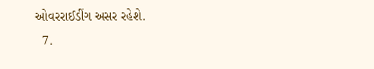ઓવરરાઈડીંગ અસર રહેશે.
  7.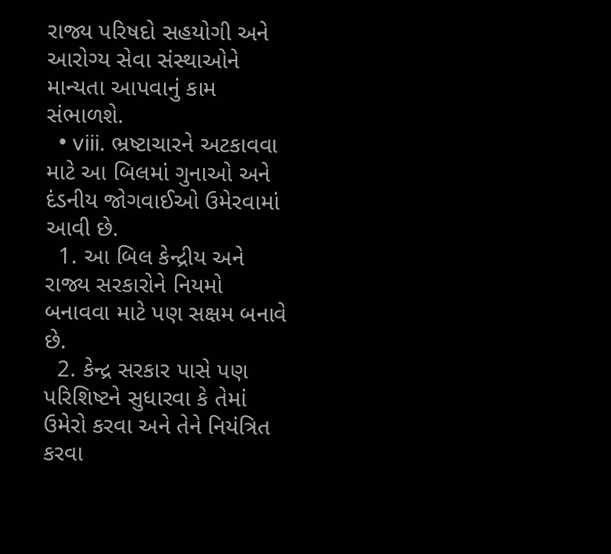રાજ્ય પરિષદો સહયોગી અને આરોગ્ય સેવા સંસ્થાઓને માન્યતા આપવાનું કામ સંભાળશે.
  • viii. ભ્રષ્ટાચારને અટકાવવા માટે આ બિલમાં ગુનાઓ અને દંડનીય જોગવાઈઓ ઉમેરવામાં આવી છે.
  1. આ બિલ કેન્દ્રીય અને રાજ્ય સરકારોને નિયમો બનાવવા માટે પણ સક્ષમ બનાવે છે.
  2. કેન્દ્ર સરકાર પાસે પણ પરિશિષ્ટને સુધારવા કે તેમાં ઉમેરો કરવા અને તેને નિયંત્રિત કરવા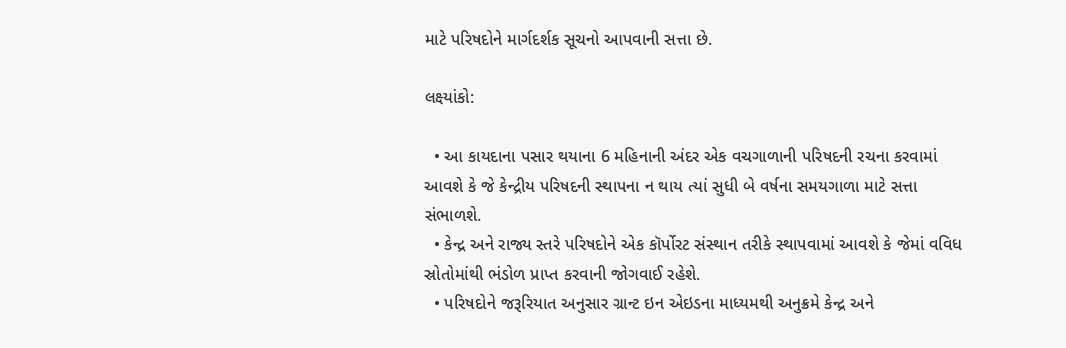માટે પરિષદોને માર્ગદર્શક સૂચનો આપવાની સત્તા છે.

લક્ષ્યાંકો:

  • આ કાયદાના પસાર થયાના 6 મહિનાની અંદર એક વચગાળાની પરિષદની રચના કરવામાં આવશે કે જે કેન્દ્રીય પરિષદની સ્થાપના ન થાય ત્યાં સુધી બે વર્ષના સમયગાળા માટે સત્તા સંભાળશે.
  • કેન્દ્ર અને રાજ્ય સ્તરે પરિષદોને એક કૉર્પોરટ સંસ્થાન તરીકે સ્થાપવામાં આવશે કે જેમાં વવિધ સ્રોતોમાંથી ભંડોળ પ્રાપ્ત કરવાની જોગવાઈ રહેશે.
  • પરિષદોને જરૂરિયાત અનુસાર ગ્રાન્ટ ઇન એઇડના માધ્યમથી અનુક્રમે કેન્દ્ર અને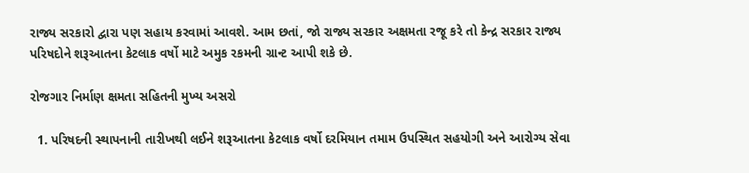રાજ્ય સરકારો દ્વારા પણ સહાય કરવામાં આવશે. આમ છતાં, જો રાજ્ય સરકાર અક્ષમતા રજૂ કરે તો કેન્દ્ર સરકાર રાજ્ય પરિષદોને શરૂઆતના કેટલાક વર્ષો માટે અમુક રકમની ગ્રાન્ટ આપી શકે છે.

રોજગાર નિર્માણ ક્ષમતા સહિતની મુખ્ય અસરો

  1. પરિષદની સ્થાપનાની તારીખથી લઈને શરૂઆતના કેટલાક વર્ષો દરમિયાન તમામ ઉપસ્થિત સહયોગી અને આરોગ્ય સેવા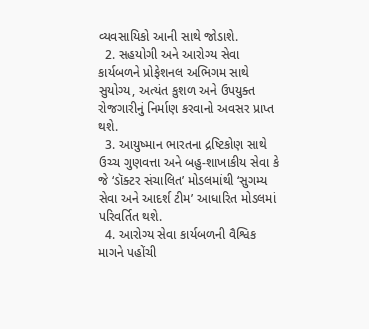વ્યવસાયિકો આની સાથે જોડાશે.
  2. સહયોગી અને આરોગ્ય સેવા કાર્યબળને પ્રોફેશનલ અભિગમ સાથે સુયોગ્ય, અત્યંત કુશળ અને ઉપયુક્ત રોજગારીનું નિર્માણ કરવાનો અવસર પ્રાપ્ત થશે.
  3. આયુષ્માન ભારતના દ્રષ્ટિકોણ સાથે ઉચ્ચ ગુણવત્તા અને બહુ-શાખાકીય સેવા કે જે ‘ડૉક્ટર સંચાલિત’ મોડલમાંથી ‘સુગમ્ય સેવા અને આદર્શ ટીમ’ આધારિત મોડલમાં પરિવર્તિત થશે.
  4. આરોગ્ય સેવા કાર્યબળની વૈશ્વિક માગને પહોંચી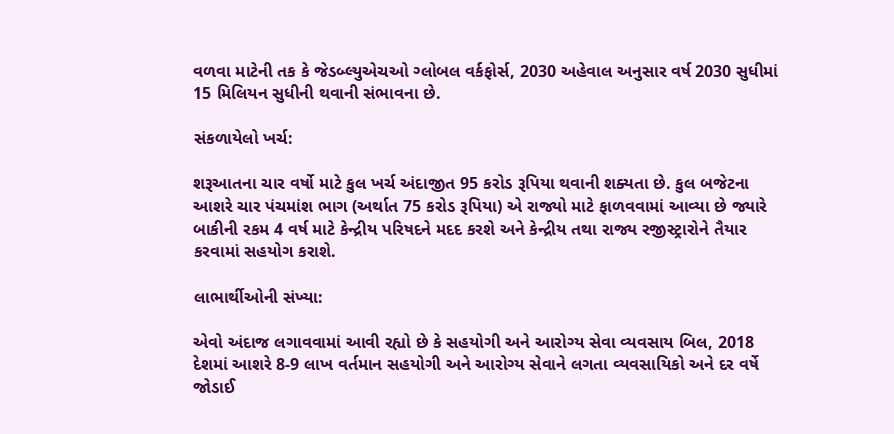વળવા માટેની તક કે જેડબ્લ્યુએચઓ ગ્લોબલ વર્કફોર્સ, 2030 અહેવાલ અનુસાર વર્ષ 2030 સુધીમાં 15 મિલિયન સુધીની થવાની સંભાવના છે.

સંકળાયેલો ખર્ચ:

શરૂઆતના ચાર વર્ષો માટે કુલ ખર્ચ અંદાજીત 95 કરોડ રૂપિયા થવાની શક્યતા છે. કુલ બજેટના આશરે ચાર પંચમાંશ ભાગ (અર્થાત 75 કરોડ રૂપિયા) એ રાજ્યો માટે ફાળવવામાં આવ્યા છે જ્યારે બાકીની રકમ 4 વર્ષ માટે કેન્દ્રીય પરિષદને મદદ કરશે અને કેન્દ્રીય તથા રાજ્ય રજીસ્ટ્રારોને તૈયાર કરવામાં સહયોગ કરાશે.

લાભાર્થીઓની સંખ્યા:

એવો અંદાજ લગાવવામાં આવી રહ્યો છે કે સહયોગી અને આરોગ્ય સેવા વ્યવસાય બિલ, 2018 દેશમાં આશરે 8-9 લાખ વર્તમાન સહયોગી અને આરોગ્ય સેવાને લગતા વ્યવસાયિકો અને દર વર્ષે જોડાઈ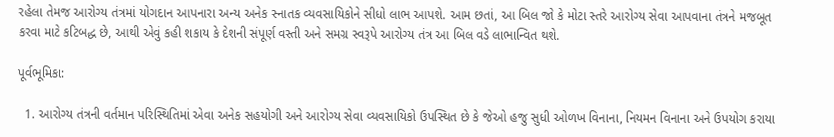રહેલા તેમજ આરોગ્ય તંત્રમાં યોગદાન આપનારા અન્ય અનેક સ્નાતક વ્યવસાયિકોને સીધો લાભ આપશે. આમ છતાં, આ બિલ જો કે મોટા સ્તરે આરોગ્ય સેવા આપવાના તંત્રને મજબૂત કરવા માટે કટિબદ્ધ છે, આથી એવું કહી શકાય કે દેશની સંપૂર્ણ વસ્તી અને સમગ્ર સ્વરૂપે આરોગ્ય તંત્ર આ બિલ વડે લાભાન્વિત થશે.

પૂર્વભૂમિકા:

  1. આરોગ્ય તંત્રની વર્તમાન પરિસ્થિતિમાં એવા અનેક સહયોગી અને આરોગ્ય સેવા વ્યવસાયિકો ઉપસ્થિત છે કે જેઓ હજુ સુધી ઓળખ વિનાના, નિયમન વિનાના અને ઉપયોગ કરાયા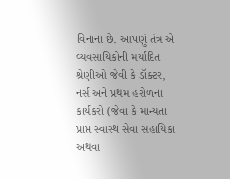વિનાના છે. આપણું તંત્ર એ વ્યવસાયિકોની મર્યાદિત શ્રેણીઓ જેવી કે ડૉક્ટર, નર્સ અને પ્રથમ હરોળના કાર્યકરો (જેવા કે માન્યતા પ્રાપ્ત સ્વાસ્થ સેવા સહાયિકા અથવા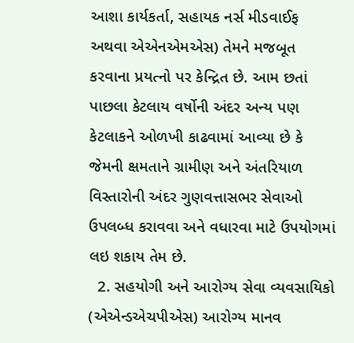આશા કાર્યકર્તા, સહાયક નર્સ મીડવાઈફ અથવા એએનએમએસ) તેમને મજબૂત કરવાના પ્રયત્નો પર કેન્દ્રિત છે. આમ છતાં પાછલા કેટલાય વર્ષોની અંદર અન્ય પણ કેટલાકને ઓળખી કાઢવામાં આવ્યા છે કે જેમની ક્ષમતાને ગ્રામીણ અને અંતરિયાળ વિસ્તારોની અંદર ગુણવત્તાસભર સેવાઓ ઉપલબ્ધ કરાવવા અને વધારવા માટે ઉપયોગમાં લઇ શકાય તેમ છે.
  2. સહયોગી અને આરોગ્ય સેવા વ્યવસાયિકો (એએન્ડએચપીએસ) આરોગ્ય માનવ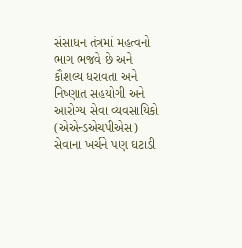સંસાધન તંત્રમાં મહત્વનો ભાગ ભજવે છે અને કૌશલ્ય ધરાવતા અને નિષ્ણાત સહયોગી અને આરોગ્ય સેવા વ્યવસાયિકો (એએન્ડએચપીએસ) સેવાના ખર્ચને પણ ઘટાડી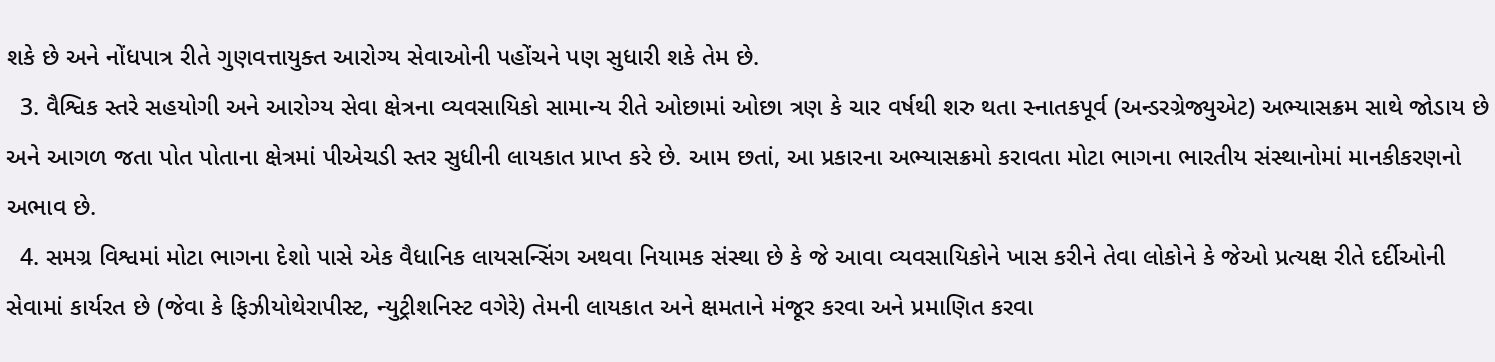શકે છે અને નોંધપાત્ર રીતે ગુણવત્તાયુક્ત આરોગ્ય સેવાઓની પહોંચને પણ સુધારી શકે તેમ છે.
  3. વૈશ્વિક સ્તરે સહયોગી અને આરોગ્ય સેવા ક્ષેત્રના વ્યવસાયિકો સામાન્ય રીતે ઓછામાં ઓછા ત્રણ કે ચાર વર્ષથી શરુ થતા સ્નાતકપૂર્વ (અન્ડરગ્રેજ્યુએટ) અભ્યાસક્રમ સાથે જોડાય છે અને આગળ જતા પોત પોતાના ક્ષેત્રમાં પીએચડી સ્તર સુધીની લાયકાત પ્રાપ્ત કરે છે. આમ છતાં, આ પ્રકારના અભ્યાસક્રમો કરાવતા મોટા ભાગના ભારતીય સંસ્થાનોમાં માનકીકરણનો અભાવ છે.
  4. સમગ્ર વિશ્વમાં મોટા ભાગના દેશો પાસે એક વૈધાનિક લાયસન્સિંગ અથવા નિયામક સંસ્થા છે કે જે આવા વ્યવસાયિકોને ખાસ કરીને તેવા લોકોને કે જેઓ પ્રત્યક્ષ રીતે દર્દીઓની સેવામાં કાર્યરત છે (જેવા કે ફિઝીયોથેરાપીસ્ટ, ન્યુટ્રીશનિસ્ટ વગેરે) તેમની લાયકાત અને ક્ષમતાને મંજૂર કરવા અને પ્રમાણિત કરવા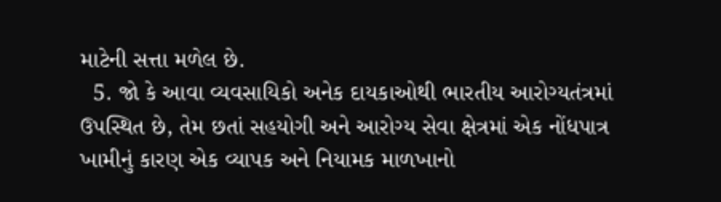માટેની સત્તા મળેલ છે.
  5. જો કે આવા વ્યવસાયિકો અનેક દાયકાઓથી ભારતીય આરોગ્યતંત્રમાં ઉપસ્થિત છે, તેમ છતાં સહયોગી અને આરોગ્ય સેવા ક્ષેત્રમાં એક નોંધપાત્ર ખામીનું કારણ એક વ્યાપક અને નિયામક માળખાનો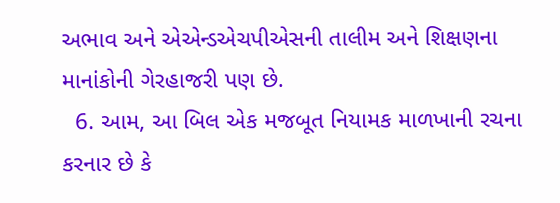અભાવ અને એએન્ડએચપીએસની તાલીમ અને શિક્ષણના માનાંકોની ગેરહાજરી પણ છે.
  6. આમ, આ બિલ એક મજબૂત નિયામક માળખાની રચના કરનાર છે કે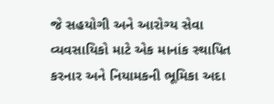જે સહયોગી અને આરોગ્ય સેવા વ્યવસાયિકો માટે એક માનાંક સ્થાપિત કરનાર અને નિયામકની ભૂમિકા અદા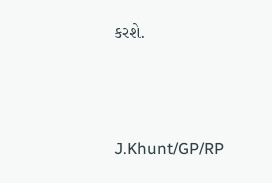કરશે.



J.Khunt/GP/RP